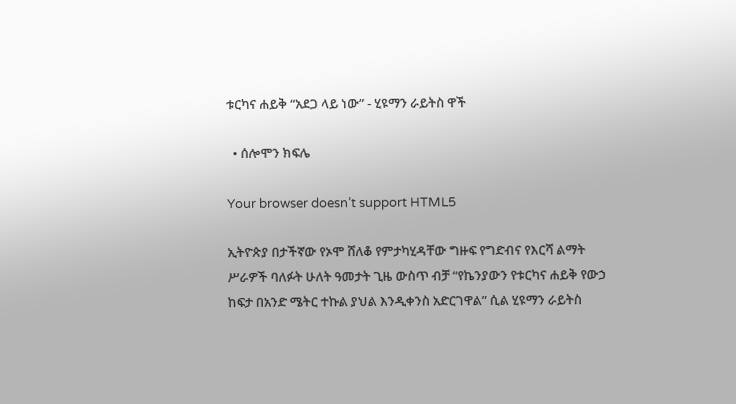ቱርካና ሐይቅ “አደጋ ላይ ነው” - ሂዩማን ራይትስ ዋች

  • ሰሎሞን ክፍሌ

Your browser doesn’t support HTML5

ኢትዮጵያ በታችኛው የኦሞ ሸለቆ የምታካሂዳቸው ግዙፍ የግድብና የእርሻ ልማት ሥራዎች ባለፉት ሁለት ዓመታት ጊዜ ውስጥ ብቻ “የኬንያውን የቱርካና ሐይቅ የውኃ ከፍታ በአንድ ሜትር ተኩል ያህል እንዲቀንስ አድርገዋል” ሲል ሂዩማን ራይትስ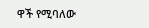ዋች የሚባለው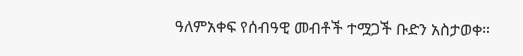ዓለምአቀፍ የሰብዓዊ መብቶች ተሟጋች ቡድን አስታወቀ።